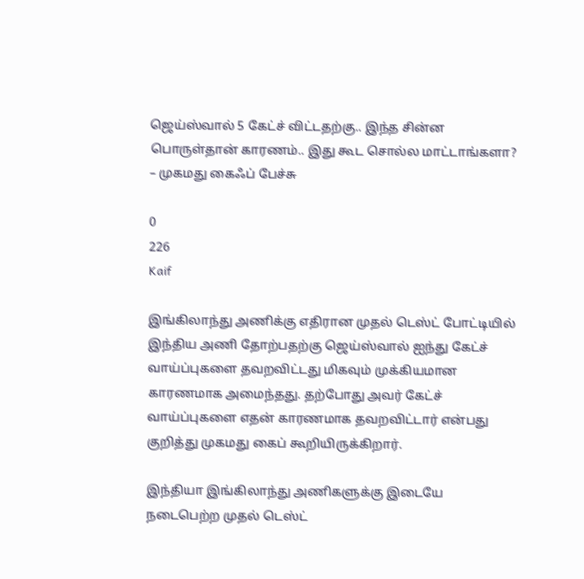ஜெய்ஸ்வால் 5 கேட்ச் விட்டதற்கு.. இந்த சின்ன பொருள்தான் காரணம்.. இது கூட சொல்ல மாட்டாங்களா? – முகமது கைஃப் பேச்சு

0
226
Kaif

இங்கிலாந்து அணிக்கு எதிரான முதல் டெஸ்ட் போட்டியில் இந்திய அணி தோற்பதற்கு ஜெய்ஸ்வால் ஐந்து கேட்ச் வாய்ப்புகளை தவறவிட்டது மிகவும் முக்கியமான காரணமாக அமைந்தது. தற்போது அவர் கேட்ச் வாய்ப்புகளை எதன் காரணமாக தவறவிட்டார் என்பது குறித்து முகமது கைப் கூறியிருக்கிறார்.

இந்தியா இங்கிலாந்து அணிகளுக்கு இடையே நடைபெற்ற முதல் டெஸ்ட்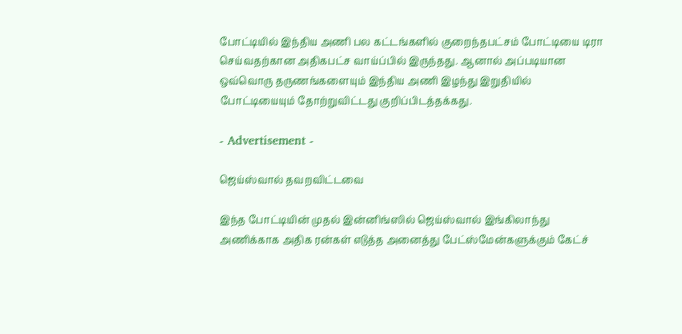போட்டியில் இந்திய அணி பல கட்டங்களில் குறைந்தபட்சம் போட்டியை டிரா செய்வதற்கான அதிகபட்ச வாய்ப்பில் இருந்தது. ஆனால் அப்படியான ஒவ்வொரு தருணங்களையும் இந்திய அணி இழந்து இறுதியில் போட்டியையும் தோற்றுவிட்டது குறிப்பிடத்தக்கது.

- Advertisement -

ஜெய்ஸ்வால் தவறவிட்டவை

இந்த போட்டியின் முதல் இன்னிங்ஸில் ஜெய்ஸ்வால் இங்கிலாந்து அணிக்காக அதிக ரன்கள் எடுத்த அனைத்து பேட்ஸ்மேன்களுக்கும் கேட்ச்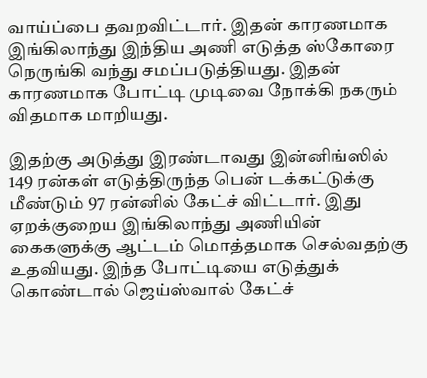வாய்ப்பை தவறவிட்டார். இதன் காரணமாக இங்கிலாந்து இந்திய அணி எடுத்த ஸ்கோரை நெருங்கி வந்து சமப்படுத்தியது. இதன் காரணமாக போட்டி முடிவை நோக்கி நகரும் விதமாக மாறியது.

இதற்கு அடுத்து இரண்டாவது இன்னிங்ஸில் 149 ரன்கள் எடுத்திருந்த பென் டக்கட்டுக்கு மீண்டும் 97 ரன்னில் கேட்ச் விட்டார். இது ஏறக்குறைய இங்கிலாந்து அணியின் கைகளுக்கு ஆட்டம் மொத்தமாக செல்வதற்கு உதவியது. இந்த போட்டியை எடுத்துக் கொண்டால் ஜெய்ஸ்வால் கேட்ச்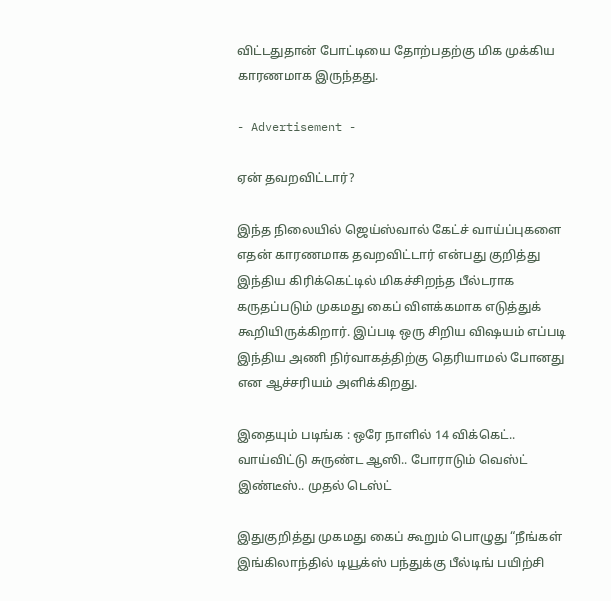விட்டதுதான் போட்டியை தோற்பதற்கு மிக முக்கிய காரணமாக இருந்தது.

- Advertisement -

ஏன் தவறவிட்டார்?

இந்த நிலையில் ஜெய்ஸ்வால் கேட்ச் வாய்ப்புகளை எதன் காரணமாக தவறவிட்டார் என்பது குறித்து இந்திய கிரிக்கெட்டில் மிகச்சிறந்த பீல்டராக கருதப்படும் முகமது கைப் விளக்கமாக எடுத்துக் கூறியிருக்கிறார். இப்படி ஒரு சிறிய விஷயம் எப்படி இந்திய அணி நிர்வாகத்திற்கு தெரியாமல் போனது என ஆச்சரியம் அளிக்கிறது.

இதையும் படிங்க : ஒரே நாளில் 14 விக்கெட்.. வாய்விட்டு சுருண்ட ஆஸி.. போராடும் வெஸ்ட் இண்டீஸ்.. முதல் டெஸ்ட்

இதுகுறித்து முகமது கைப் கூறும் பொழுது “நீங்கள் இங்கிலாந்தில் டியூக்ஸ் பந்துக்கு பீல்டிங் பயிற்சி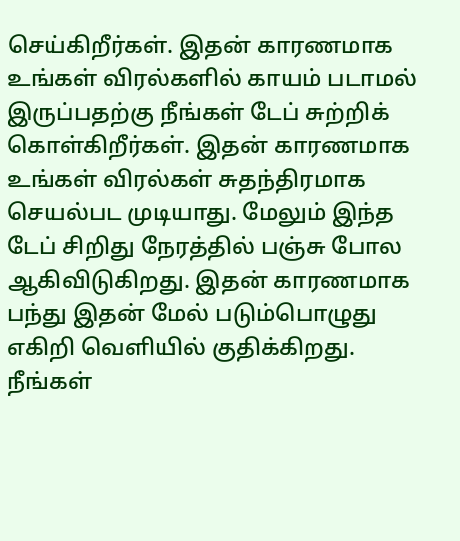செய்கிறீர்கள். இதன் காரணமாக உங்கள் விரல்களில் காயம் படாமல் இருப்பதற்கு நீங்கள் டேப் சுற்றிக் கொள்கிறீர்கள். இதன் காரணமாக உங்கள் விரல்கள் சுதந்திரமாக செயல்பட முடியாது. மேலும் இந்த டேப் சிறிது நேரத்தில் பஞ்சு போல ஆகிவிடுகிறது. இதன் காரணமாக பந்து இதன் மேல் படும்பொழுது எகிறி வெளியில் குதிக்கிறது. நீங்கள்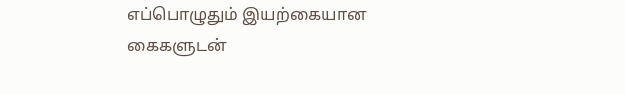எப்பொழுதும் இயற்கையான கைகளுடன்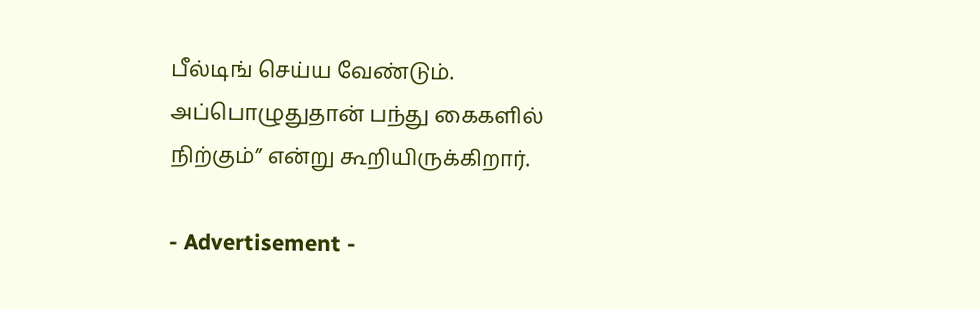பீல்டிங் செய்ய வேண்டும். அப்பொழுதுதான் பந்து கைகளில் நிற்கும்” என்று கூறியிருக்கிறார்.

- Advertisement -